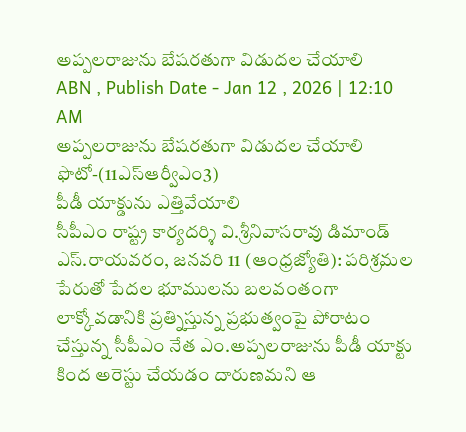అప్పలరాజును బేషరతుగా విడుదల చేయాలి
ABN , Publish Date - Jan 12 , 2026 | 12:10 AM
అప్పలరాజును బేషరతుగా విడుదల చేయాలి
ఫొటో-(11ఎస్ఆర్వీఎం3)
పీడీ యాక్డును ఎత్తివేయాలి
సీపీఎం రాష్ట్ర కార్యదర్శి వి.శ్రీనివాసరావు డిమాండ్
ఎస్.రాయవరం, జనవరి 11 (ఆంధ్రజ్యోతి): పరిశ్రమల పేరుతో పేదల భూములను బలవంతంగా లాక్కోవడానికి ప్రత్నిస్తున్న ప్రభుత్వంపై పోరాటం చేస్తున్న సీపీఎం నేత ఎం.అప్పలరాజును పీడీ యాక్టు కింద అరెస్టు చేయడం దారుణమని ఆ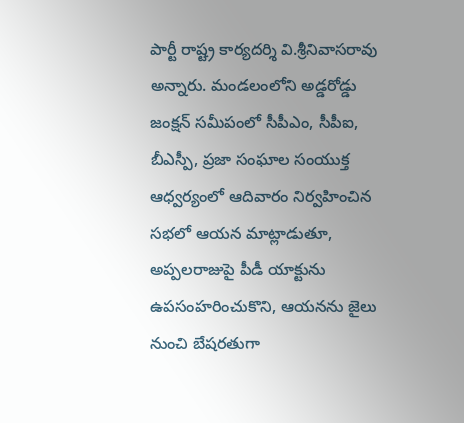పార్టీ రాష్ట్ర కార్యదర్శి వి.శ్రీనివాసరావు అన్నారు. మండలంలోని అడ్డరోడ్డు జంక్షన్ సమీపంలో సీపీఎం, సీపీఐ, బీఎస్పీ, ప్రజా సంఘాల సంయుక్త ఆధ్వర్యంలో ఆదివారం నిర్వహించిన సభలో ఆయన మాట్లాడుతూ, అప్పలరాజుపై పీడీ యాక్టును ఉపసంహరించుకొని, ఆయనను జైలు నుంచి బేషరతుగా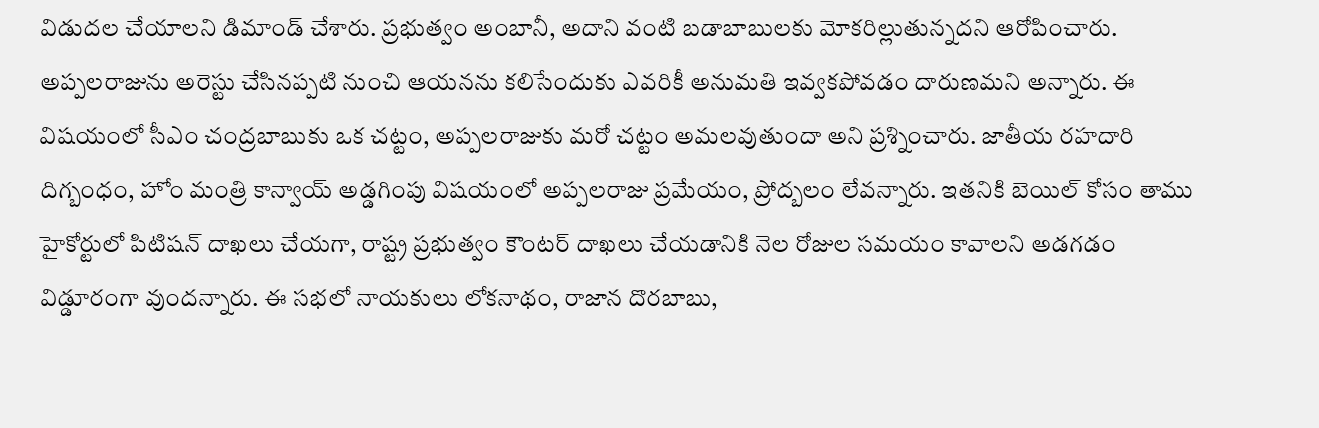విడుదల చేయాలని డిమాండ్ చేశారు. ప్రభుత్వం అంబానీ, అదాని వంటి బడాబాబులకు మోకరిల్లుతున్నదని ఆరోపించారు. అప్పలరాజును అరెస్టు చేసినప్పటి నుంచి ఆయనను కలిసేందుకు ఎవరికీ అనుమతి ఇవ్వకపోవడం దారుణమని అన్నారు. ఈ విషయంలో సీఎం చంద్రబాబుకు ఒక చట్టం, అప్పలరాజుకు మరో చట్టం అమలవుతుందా అని ప్రశ్నించారు. జాతీయ రహదారి దిగ్బంధం, హోం మంత్రి కాన్వాయ్ అడ్డగింపు విషయంలో అప్పలరాజు ప్రమేయం, ప్రోద్బలం లేవన్నారు. ఇతనికి బెయిల్ కోసం తాము హైకోర్టులో పిటిషన్ దాఖలు చేయగా, రాష్ట్ర ప్రభుత్వం కౌంటర్ దాఖలు చేయడానికి నెల రోజుల సమయం కావాలని అడగడం విడ్డూరంగా వుందన్నారు. ఈ సభలో నాయకులు లోకనాథం, రాజాన దొరబాబు,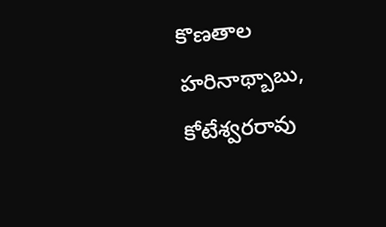కొణతాల హరినాథ్బాబు, కోటేశ్వరరావు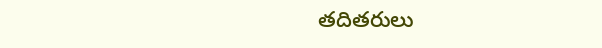తదితరులు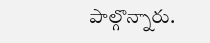పాల్గొన్నారు.